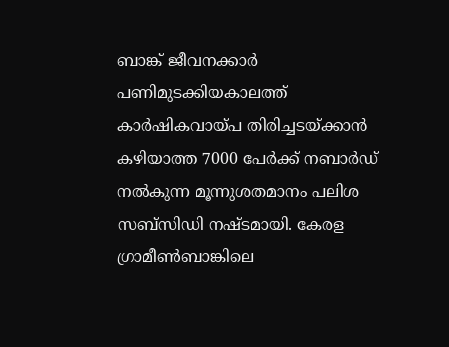ബാങ്ക് ജീവനക്കാർ പണിമുടക്കിയകാലത്ത് കാർഷികവായ്പ തിരിച്ചടയ്ക്കാൻ കഴിയാത്ത 7000 പേർക്ക് നബാർഡ് നൽകുന്ന മൂന്നുശതമാനം പലിശ സബ്സിഡി നഷ്ടമായി. കേരള ഗ്രാമീൺബാങ്കിലെ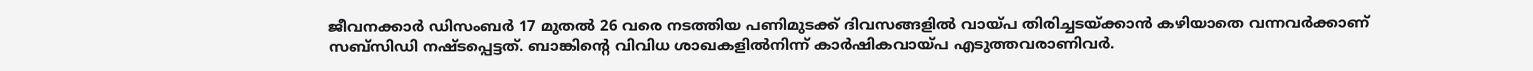ജീവനക്കാർ ഡിസംബർ 17 മുതൽ 26 വരെ നടത്തിയ പണിമുടക്ക് ദിവസങ്ങളിൽ വായ്പ തിരിച്ചടയ്ക്കാൻ കഴിയാതെ വന്നവർക്കാണ് സബ്സിഡി നഷ്ടപ്പെട്ടത്. ബാങ്കിന്റെ വിവിധ ശാഖകളിൽനിന്ന് കാർഷികവായ്പ എടുത്തവരാണിവർ.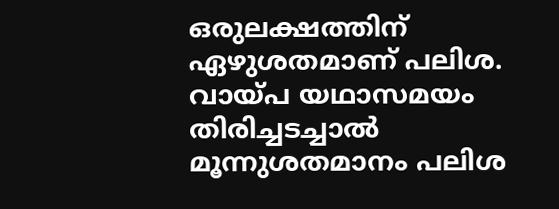ഒരുലക്ഷത്തിന് ഏഴുശതമാണ് പലിശ. വായ്പ യഥാസമയം തിരിച്ചടച്ചാൽ മൂന്നുശതമാനം പലിശ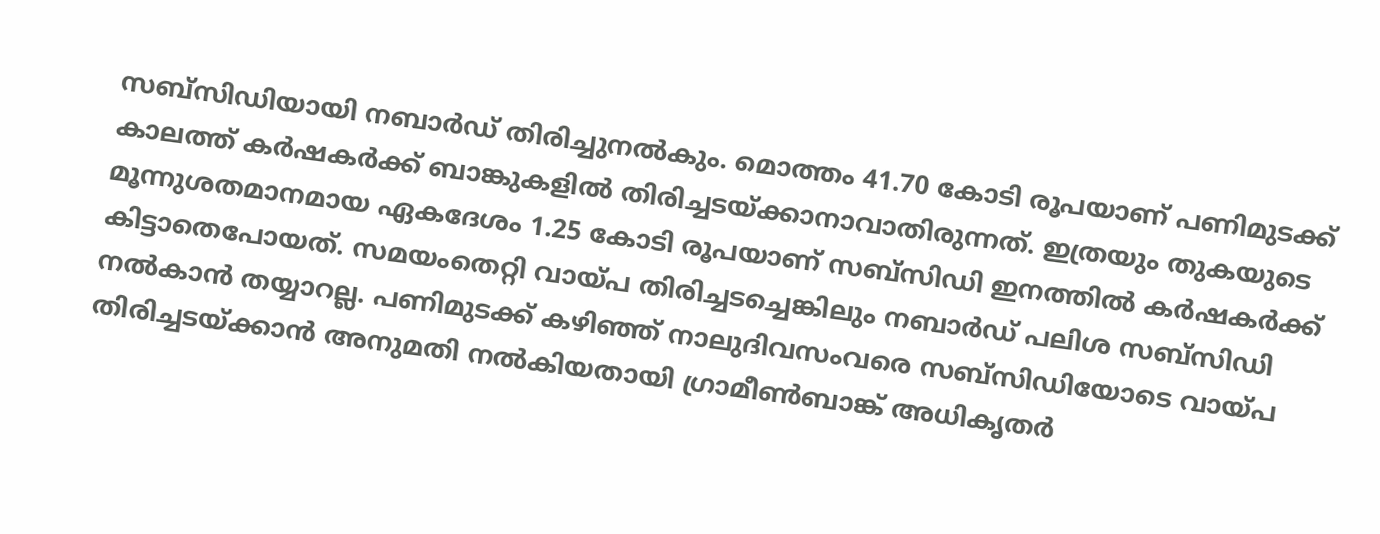സബ്സിഡിയായി നബാർഡ് തിരിച്ചുനൽകും. മൊത്തം 41.70 കോടി രൂപയാണ് പണിമുടക്ക് കാലത്ത് കർഷകർക്ക് ബാങ്കുകളിൽ തിരിച്ചടയ്ക്കാനാവാതിരുന്നത്. ഇത്രയും തുകയുടെ മൂന്നുശതമാനമായ ഏകദേശം 1.25 കോടി രൂപയാണ് സബ്സിഡി ഇനത്തിൽ കർഷകർക്ക് കിട്ടാതെപോയത്. സമയംതെറ്റി വായ്പ തിരിച്ചടച്ചെങ്കിലും നബാർഡ് പലിശ സബ്സിഡി നൽകാൻ തയ്യാറല്ല. പണിമുടക്ക് കഴിഞ്ഞ് നാലുദിവസംവരെ സബ്സിഡിയോടെ വായ്പ തിരിച്ചടയ്ക്കാൻ അനുമതി നൽകിയതായി ഗ്രാമീൺബാങ്ക് അധികൃതർ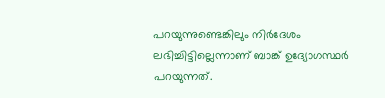പറയുന്നുണ്ടെങ്കിലും നിർദേശം ലഭിച്ചിട്ടില്ലെന്നാണ് ബാങ്ക് ഉദ്യോഗസ്ഥർ പറയുന്നത്.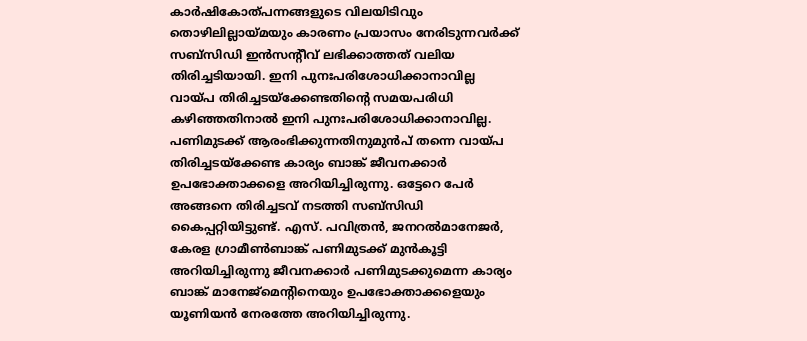കാർഷികോത്പന്നങ്ങളുടെ വിലയിടിവും തൊഴിലില്ലായ്മയും കാരണം പ്രയാസം നേരിടുന്നവർക്ക് സബ്സിഡി ഇൻസന്റീവ് ലഭിക്കാത്തത് വലിയ തിരിച്ചടിയായി. ഇനി പുനഃപരിശോധിക്കാനാവില്ല വായ്പ തിരിച്ചടയ്ക്കേണ്ടതിന്റെ സമയപരിധി കഴിഞ്ഞതിനാൽ ഇനി പുനഃപരിശോധിക്കാനാവില്ല. പണിമുടക്ക് ആരംഭിക്കുന്നതിനുമുൻപ് തന്നെ വായ്പ തിരിച്ചടയ്ക്കേണ്ട കാര്യം ബാങ്ക് ജീവനക്കാർ ഉപഭോക്താക്കളെ അറിയിച്ചിരുന്നു. ഒട്ടേറെ പേർ അങ്ങനെ തിരിച്ചടവ് നടത്തി സബ്സിഡി കൈപ്പറ്റിയിട്ടുണ്ട്. എസ്. പവിത്രൻ, ജനറൽമാനേജർ, കേരള ഗ്രാമീൺബാങ്ക് പണിമുടക്ക് മുൻകൂട്ടി അറിയിച്ചിരുന്നു ജീവനക്കാർ പണിമുടക്കുമെന്ന കാര്യം ബാങ്ക് മാനേജ്മെന്റിനെയും ഉപഭോക്താക്കളെയും യൂണിയൻ നേരത്തേ അറിയിച്ചിരുന്നു.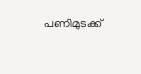പണിമുടക്ക്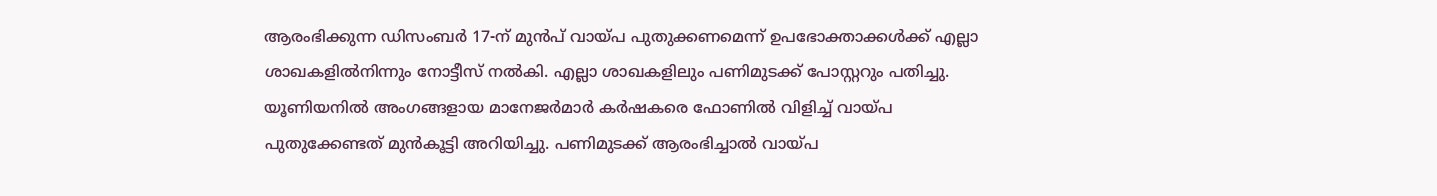ആരംഭിക്കുന്ന ഡിസംബർ 17-ന് മുൻപ് വായ്പ പുതുക്കണമെന്ന് ഉപഭോക്താക്കൾക്ക് എല്ലാ ശാഖകളിൽനിന്നും നോട്ടീസ് നൽകി. എല്ലാ ശാഖകളിലും പണിമുടക്ക് പോസ്റ്ററും പതിച്ചു. യൂണിയനിൽ അംഗങ്ങളായ മാനേജർമാർ കർഷകരെ ഫോണിൽ വിളിച്ച് വായ്പ പുതുക്കേണ്ടത് മുൻകൂട്ടി അറിയിച്ചു. പണിമുടക്ക് ആരംഭിച്ചാൽ വായ്പ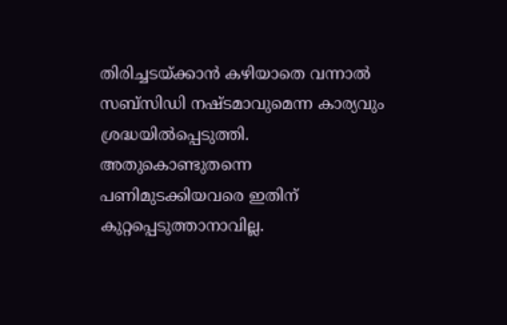തിരിച്ചടയ്ക്കാൻ കഴിയാതെ വന്നാൽ സബ്സിഡി നഷ്ടമാവുമെന്ന കാര്യവും ശ്രദ്ധയിൽപ്പെടുത്തി. അതുകൊണ്ടുതന്നെ പണിമുടക്കിയവരെ ഇതിന് കുറ്റപ്പെടുത്താനാവില്ല.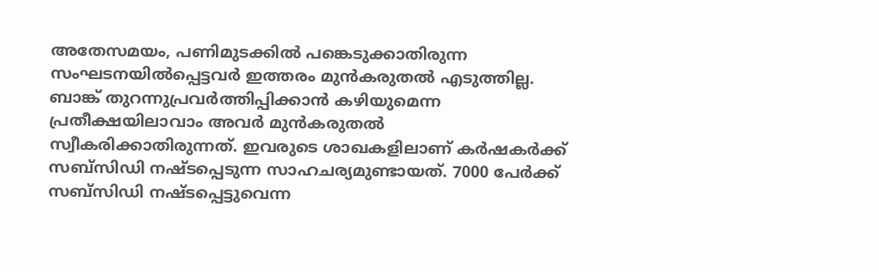അതേസമയം, പണിമുടക്കിൽ പങ്കെടുക്കാതിരുന്ന സംഘടനയിൽപ്പെട്ടവർ ഇത്തരം മുൻകരുതൽ എടുത്തില്ല. ബാങ്ക് തുറന്നുപ്രവർത്തിപ്പിക്കാൻ കഴിയുമെന്ന പ്രതീക്ഷയിലാവാം അവർ മുൻകരുതൽ സ്വീകരിക്കാതിരുന്നത്. ഇവരുടെ ശാഖകളിലാണ് കർഷകർക്ക് സബ്സിഡി നഷ്ടപ്പെടുന്ന സാഹചര്യമുണ്ടായത്. 7000 പേർക്ക് സബ്സിഡി നഷ്ടപ്പെട്ടുവെന്ന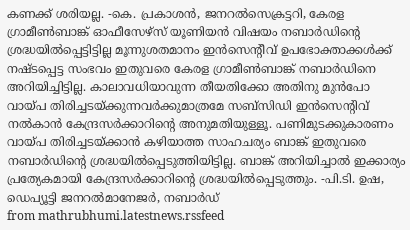കണക്ക് ശരിയല്ല. -കെ. പ്രകാശൻ, ജനറൽസെക്രട്ടറി, കേരള ഗ്രാമീൺബാങ്ക് ഓഫീസേഴ്സ് യൂണിയൻ വിഷയം നബാർഡിന്റെ ശ്രദ്ധയിൽപ്പെട്ടിട്ടില്ല മൂന്നുശതമാനം ഇൻസെന്റീവ് ഉപഭോക്താക്കൾക്ക് നഷ്ടപ്പെട്ട സംഭവം ഇതുവരെ കേരള ഗ്രാമീൺബാങ്ക് നബാർഡിനെ അറിയിച്ചിട്ടില്ല. കാലാവധിയാവുന്ന തീയതിക്കോ അതിനു മുൻപോ വായ്പ തിരിച്ചടയ്ക്കുന്നവർക്കുമാത്രമേ സബ്സിഡി ഇൻസെന്റിവ് നൽകാൻ കേന്ദ്രസർക്കാറിന്റെ അനുമതിയുള്ളൂ. പണിമുടക്കുകാരണം വായ്പ തിരിച്ചടയ്ക്കാൻ കഴിയാത്ത സാഹചര്യം ബാങ്ക് ഇതുവരെ നബാർഡിന്റെ ശ്രദ്ധയിൽപ്പെടുത്തിയിട്ടില്ല. ബാങ്ക് അറിയിച്ചാൽ ഇക്കാര്യം പ്രത്യേകമായി കേന്ദ്രസർക്കാറിന്റെ ശ്രദ്ധയിൽപ്പെടുത്തും. -പി.ടി. ഉഷ, ഡെപ്യൂട്ടി ജനറൽമാനേജർ, നബാർഡ്
from mathrubhumi.latestnews.rssfeed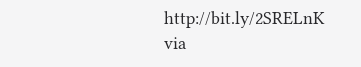http://bit.ly/2SRELnK
via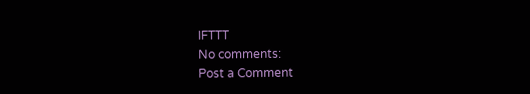IFTTT
No comments:
Post a Comment